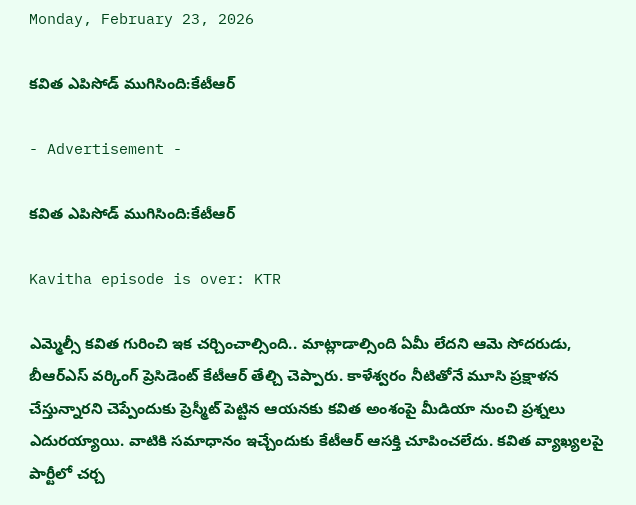Monday, February 23, 2026

కవిత ఎపిసోడ్ ముగిసింది:కేటీఆర్

- Advertisement -

కవిత ఎపిసోడ్ ముగిసింది:కేటీఆర్

Kavitha episode is over: KTR

ఎమ్మెల్సీ కవిత గురించి ఇక చర్చించాల్సింది.. మాట్లాడాల్సింది ఏమీ లేదని ఆమె సోదరుడు, బీఆర్ఎస్ వర్కింగ్ ప్రెసిడెంట్ కేటీఆర్ తేల్చి చెప్పారు. కాళేశ్వరం నీటితోనే మూసి ప్రక్షాళన చేస్తున్నారని చెప్పేందుకు ప్రెస్మీట్ పెట్టిన ఆయనకు కవిత అంశంపై మీడియా నుంచి ప్రశ్నలు ఎదురయ్యాయి. వాటికి సమాధానం ఇచ్చేందుకు కేటీఆర్ ఆసక్తి చూపించలేదు. కవిత వ్యాఖ్యలపై పార్టీలో చర్చ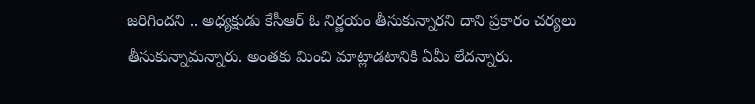జరిగిందని .. అధ్యక్షుడు కేసీఆర్ ఓ నిర్ణయం తీసుకున్నారని దాని ప్రకారం చర్యలు తీసుకున్నామన్నారు. అంతకు మించి మాట్లాడటానికి ఏమీ లేదన్నారు.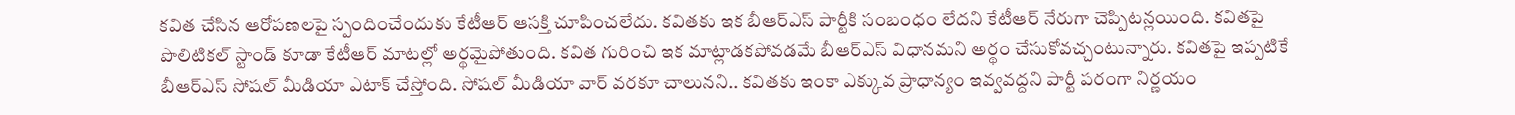కవిత చేసిన ఆరోపణలపై స్పందించేందుకు కేటీఆర్ ఆసక్తి చూపించలేదు. కవితకు ఇక బీఆర్ఎస్ పార్టీకి సంబంధం లేదని కేటీఆర్ నేరుగా చెప్పిటన్లయింది. కవితపై పొలిటికల్ స్టాండ్ కూడా కేటీఆర్ మాటల్లో అర్థమైపోతుంది. కవిత గురించి ఇక మాట్లాడకపోవడమే బీఆర్ఎస్ విధానమని అర్థం చేసుకోవచ్చంటున్నారు. కవితపై ఇప్పటికే బీఆర్ఎస్ సోషల్ మీడియా ఎటాక్ చేస్తోంది. సోషల్ మీడియా వార్ వరకూ చాలునని.. కవితకు ఇంకా ఎక్కువ ప్రాధాన్యం ఇవ్వవద్దని పార్టీ పరంగా నిర్ణయం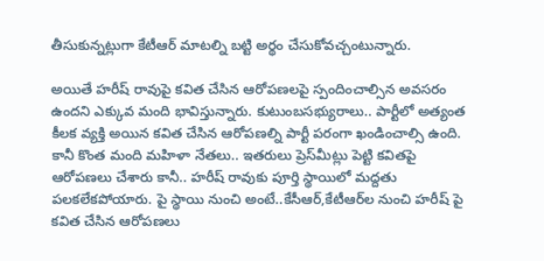తీసుకున్నట్లుగా కేటీఆర్ మాటల్ని బట్టి అర్థం చేసుకోవచ్చంటున్నారు.

అయితే హరీష్ రావుపై కవిత చేసిన ఆరోపణలపై స్పందించాల్సిన అవసరం ఉందని ఎక్కువ మంది భావిస్తున్నారు. కుటుంబసభ్యురాలు.. పార్టీలో అత్యంత కీలక వ్యక్తి అయిన కవిత చేసిన ఆరోపణల్ని పార్టీ పరంగా ఖండించాల్సి ఉంది. కానీ కొంత మంది మహిళా నేతలు.. ఇతరులు ప్రెస్‌మీట్లు పెట్టి కవితపై ఆరోపణలు చేశారు కానీ.. హరీష్ రావుకు పూర్తి స్థాయిలో మద్దతు పలకలేకపోయారు. పై స్థాయి నుంచి అంటే..కేసీఆర్,కేటీఆర్‌ల నుంచి హరీష్ పై కవిత చేసిన ఆరోపణలు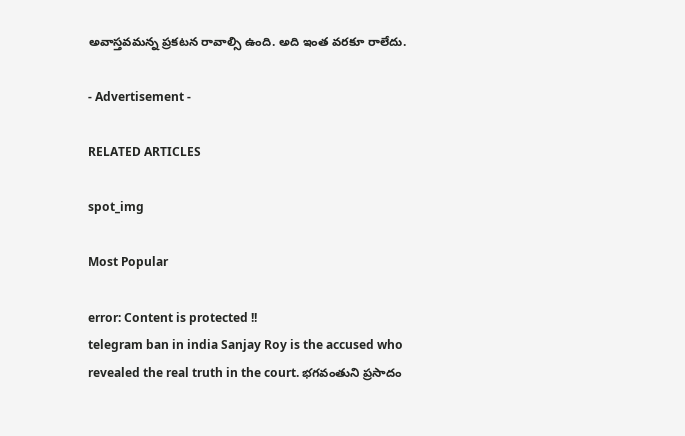అవాస్తవమన్న ప్రకటన రావాల్సి ఉంది. అది ఇంత వరకూ రాలేదు.

- Advertisement -

RELATED ARTICLES

spot_img

Most Popular

error: Content is protected !!
telegram ban in india Sanjay Roy is the accused who revealed the real truth in the court. భగవంతుని ప్రసాదం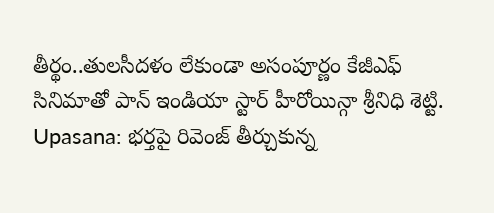తీర్థం..తులసీదళం లేకుండా అసంపూర్ణం కేజీఎఫ్ సినిమాతో పాన్ ఇండియా స్టార్ హీరోయిన్గా శ్రీనిధి శెట్టి. Upasana: భర్తపై రివెంజ్ తీర్చుకున్న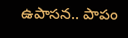ఉపాసన.. పాపం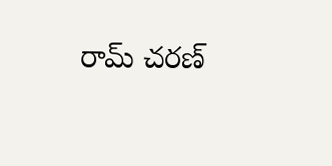రామ్ చరణ్